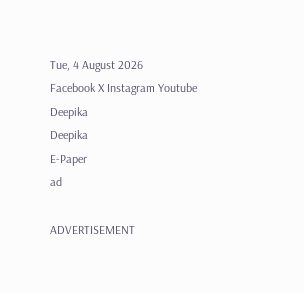Tue, 4 August 2026
Facebook X Instagram Youtube
Deepika
Deepika
E-Paper
ad

ADVERTISEMENT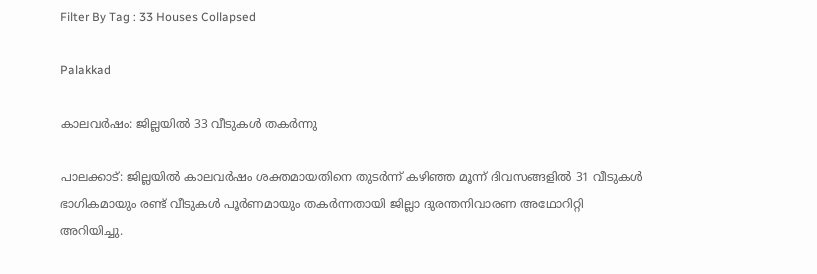Filter By Tag : 33 Houses Collapsed

Palakkad

കാലവർഷം: ജില്ലയിൽ 33 വീടുകൾ തകർന്നു

പാലക്കാട്: ജില്ലയിൽ കാലവർഷം ശക്തമായതിനെ തുടർന്ന് കഴിഞ്ഞ മൂന്ന് ദിവസങ്ങളിൽ 31 വീടുകൾ ഭാഗികമായും രണ്ട് വീടുകൾ പൂർണമായും തകർന്നതായി ജില്ലാ ദുരന്തനിവാരണ അഥോറിറ്റി അറിയിച്ചു.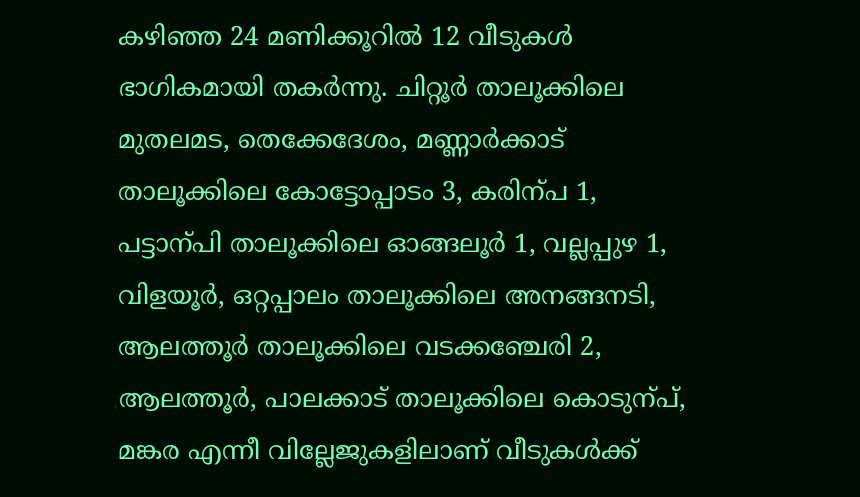കഴിഞ്ഞ 24 മണിക്കൂറിൽ 12 വീടുകൾ ഭാഗികമായി തകർന്നു. ചിറ്റൂർ താലൂക്കിലെ മുതലമട, തെക്കേദേശം, മണ്ണാർക്കാട് താലൂക്കിലെ കോട്ടോപ്പാടം 3, കരിന്പ 1, പട്ടാന്പി താലൂക്കിലെ ഓങ്ങലൂർ 1, വല്ലപ്പുഴ 1, വിളയൂർ, ഒറ്റപ്പാലം താലൂക്കിലെ അനങ്ങനടി, ആലത്തൂർ താലൂക്കിലെ വടക്കഞ്ചേരി 2, ആലത്തൂർ, പാലക്കാട് താലൂക്കിലെ കൊടുന്പ്, മങ്കര എന്നീ വില്ലേജുകളിലാണ് വീടുകൾക്ക്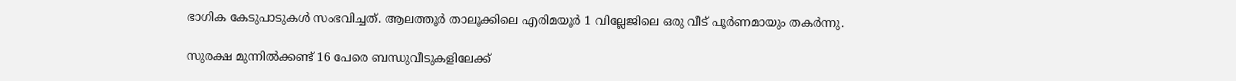ഭാഗിക കേടുപാടുകൾ സംഭവിച്ചത്. ആലത്തൂർ താലൂക്കിലെ എരിമയൂർ 1 വില്ലേജിലെ ഒരു വീട് പൂർണമായും തകർന്നു.

സുരക്ഷ മുന്നിൽക്കണ്ട് 16 പേരെ ബന്ധുവീടുകളിലേക്ക്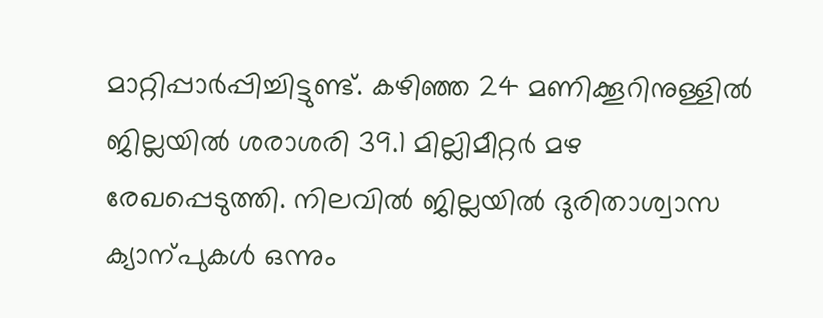മാറ്റിപ്പാർപ്പിച്ചിട്ടുണ്ട്. കഴിഞ്ഞ 24 മണിക്കൂറിനുള്ളിൽ ജില്ലയിൽ ശരാശരി 39.1 മില്ലിമീറ്റർ മഴ രേഖപ്പെടുത്തി. നിലവിൽ ജില്ലയിൽ ദുരിതാശ്വാസ ക്യാന്പുകൾ ഒന്നും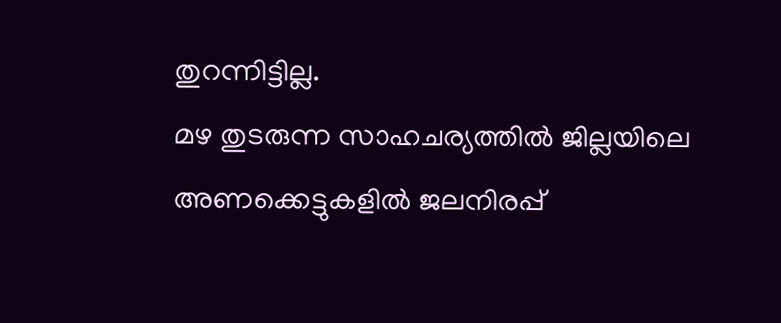തുറന്നിട്ടില്ല.
മഴ തുടരുന്ന സാഹചര്യത്തിൽ ജില്ലയിലെ അണക്കെട്ടുകളിൽ ജലനിരപ്പ്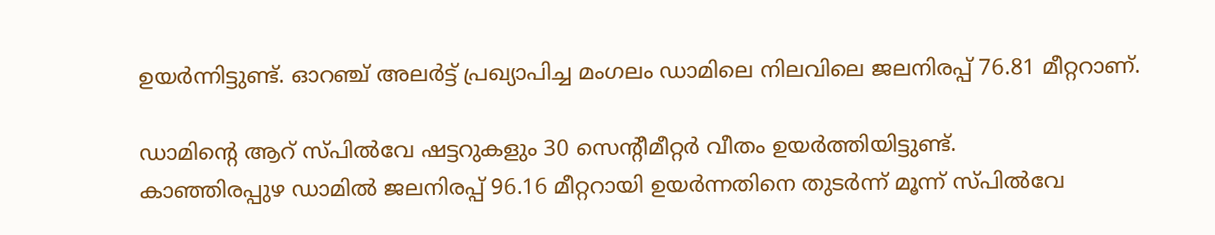ഉയർന്നിട്ടുണ്ട്. ഓറഞ്ച് അലർട്ട് പ്രഖ്യാപിച്ച മംഗലം ഡാമിലെ നിലവിലെ ജലനിരപ്പ് 76.81 മീറ്ററാണ്.

ഡാമിന്‍റെ ആറ് സ്പിൽവേ ഷട്ടറുകളും 30 സെന്‍റീമീറ്റർ വീതം ഉയർത്തിയിട്ടുണ്ട്.
കാഞ്ഞിരപ്പുഴ ഡാമിൽ ജലനിരപ്പ് 96.16 മീറ്ററായി ഉയർന്നതിനെ തുടർന്ന് മൂന്ന് സ്പിൽവേ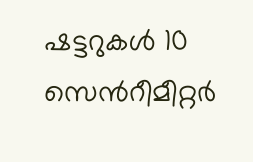ഷട്ടറുകൾ 10 സെന്‍റീമീറ്റർ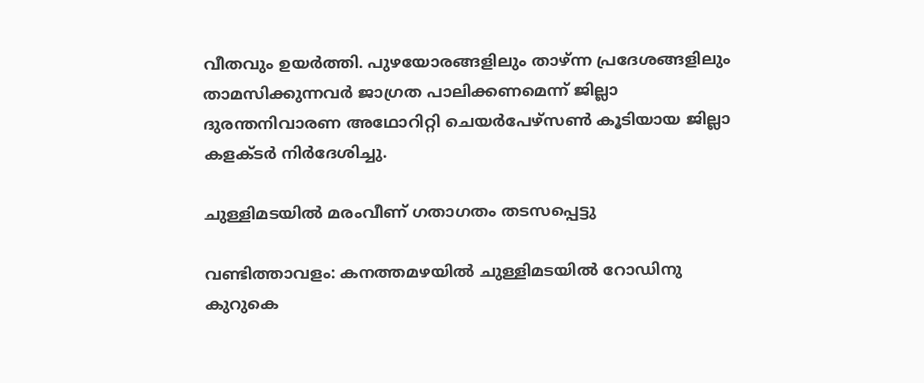വീതവും ഉയർത്തി. പുഴയോരങ്ങളിലും താഴ്ന്ന പ്രദേശങ്ങളിലും താമസിക്കുന്നവർ ജാഗ്രത പാലിക്കണമെന്ന് ജില്ലാ ദുരന്തനിവാരണ അഥോറിറ്റി ചെയർപേഴ്സണ്‍ കൂടിയായ ജില്ലാ കളക്ടർ നിർദേശിച്ചു.

ചുള്ളിമടയിൽ മരംവീണ് ഗതാഗതം തടസപ്പെട്ടു

വണ്ടിത്താവളം: കനത്തമഴയിൽ ചുള്ളിമടയിൽ റോഡിനു കുറുകെ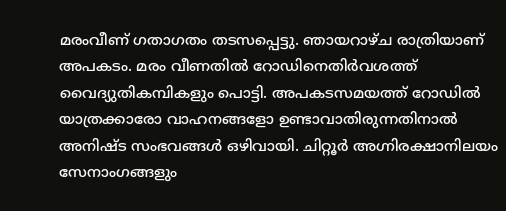മരംവീണ് ഗതാഗതം തടസപ്പെട്ടു. ഞായറാഴ്ച രാത്രിയാണ് അപകടം. മരം വീണതിൽ റോഡിനെതിർവശത്ത് വൈദ്യുതികമ്പികളും പൊട്ടി. അപകടസമയത്ത് റോഡിൽ യാത്രക്കാരോ വാഹനങ്ങളോ ഉണ്ടാവാതിരുന്നതിനാൽ അനിഷ്ട സംഭവങ്ങൾ ഒഴിവായി. ചിറ്റൂർ അഗ്നിരക്ഷാനിലയം സേനാംഗങ്ങളും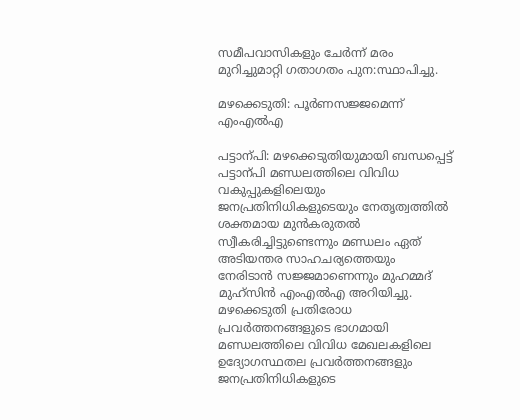സമീപവാസികളും ചേർന്ന് മരം മുറിച്ചുമാറ്റി ഗതാഗതം പുന:സ്ഥാപിച്ചു.

മഴക്കെടുതി: പൂർണസജ്ജമെന്ന് എംഎൽഎ

പട്ടാന്പി: മഴക്കെടുതിയുമായി ബന്ധപ്പെട്ട് പട്ടാന്പി മണ്ഡലത്തിലെ വിവിധ വകുപ്പുകളിലെയും ജനപ്രതിനിധികളുടെയും നേതൃത്വത്തിൽ ശക്തമായ മുൻകരുതൽ സ്വീകരിച്ചിട്ടുണ്ടെന്നും മണ്ഡലം ഏത് അടിയന്തര സാഹചര്യത്തെയും നേരിടാൻ സജ്ജമാണെന്നും മുഹമ്മദ് മുഹ്സിൻ എംഎൽഎ അറിയിച്ചു.
മഴക്കെടുതി പ്രതിരോധ പ്രവർത്തനങ്ങളുടെ ഭാഗമായി മണ്ഡലത്തിലെ വിവിധ മേഖലകളിലെ ഉദ്യോഗസ്ഥതല പ്രവർത്തനങ്ങളും ജനപ്രതിനിധികളുടെ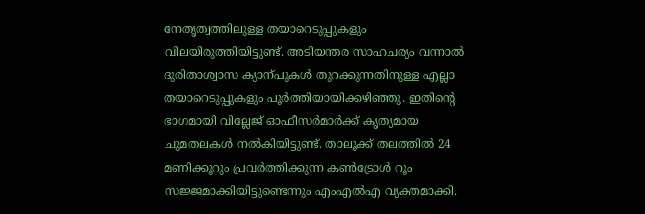നേതൃത്വത്തിലുള്ള തയാറെടുപ്പുകളും വിലയിരുത്തിയിട്ടുണ്ട്. അടിയന്തര സാഹചര്യം വന്നാൽ ദുരിതാശ്വാസ ക്യാന്പുകൾ തുറക്കുന്നതിനുള്ള എല്ലാ തയാറെടുപ്പുകളും പൂർത്തിയായിക്കഴിഞ്ഞു. ഇതിന്‍റെ ഭാഗമായി വില്ലേജ് ഓഫീസർമാർക്ക് കൃത്യമായ ചുമതലകൾ നൽകിയിട്ടുണ്ട്. താലൂക്ക് തലത്തിൽ 24 മണിക്കൂറും പ്രവർത്തിക്കുന്ന കണ്‍ട്രോൾ റൂം സജ്ജമാക്കിയിട്ടുണ്ടെന്നും എംഎൽഎ വ്യക്തമാക്കി.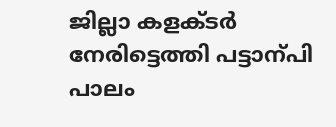ജില്ലാ കളക്ടർ നേരിട്ടെത്തി പട്ടാന്പി പാലം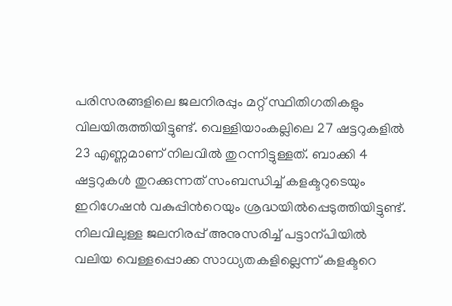പരിസരങ്ങളിലെ ജലനിരപ്പും മറ്റ് സ്ഥിതിഗതികളും വിലയിരുത്തിയിട്ടുണ്ട്. വെള്ളിയാംകല്ലിലെ 27 ഷട്ടറുകളിൽ 23 എണ്ണമാണ് നിലവിൽ തുറന്നിട്ടുള്ളത്. ബാക്കി 4 ഷട്ടറുകൾ തുറക്കുന്നത് സംബന്ധിച്ച് കളക്ടറുടെയും ഇറിഗേഷൻ വകുപ്പിന്‍റെയും ശ്രദ്ധയിൽപ്പെടുത്തിയിട്ടുണ്ട്. നിലവിലുള്ള ജലനിരപ്പ് അനുസരിച്ച് പട്ടാന്പിയിൽ വലിയ വെള്ളപ്പൊക്ക സാധ്യതകളില്ലെന്ന് കളക്ടറെ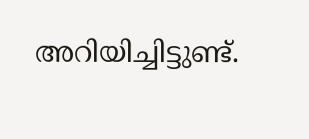അറിയിച്ചിട്ടുണ്ട്.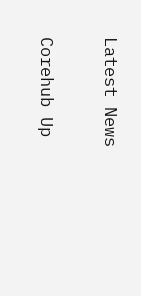Latest News

Corehub Up